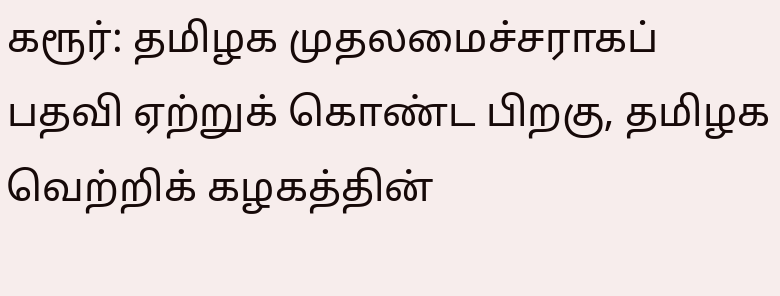கரூர்: தமிழக முதலமைச்சராகப் பதவி ஏற்றுக் கொண்ட பிறகு, தமிழக வெற்றிக் கழகத்தின்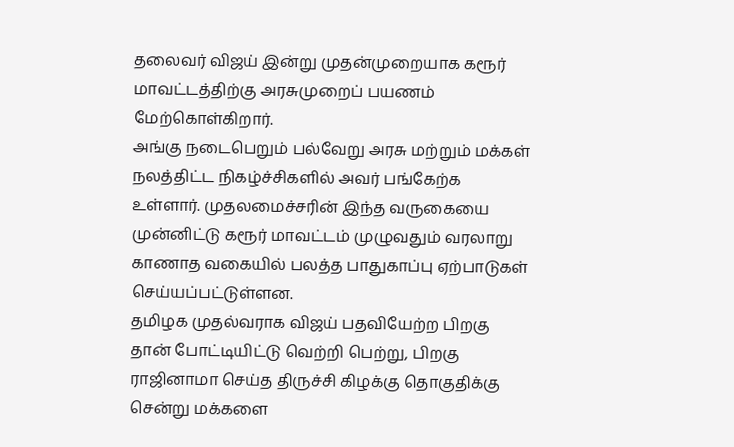தலைவர் விஜய் இன்று முதன்முறையாக கரூர் மாவட்டத்திற்கு அரசுமுறைப் பயணம் மேற்கொள்கிறார்.
அங்கு நடைபெறும் பல்வேறு அரசு மற்றும் மக்கள் நலத்திட்ட நிகழ்ச்சிகளில் அவர் பங்கேற்க உள்ளார். முதலமைச்சரின் இந்த வருகையை முன்னிட்டு கரூர் மாவட்டம் முழுவதும் வரலாறு காணாத வகையில் பலத்த பாதுகாப்பு ஏற்பாடுகள் செய்யப்பட்டுள்ளன.
தமிழக முதல்வராக விஜய் பதவியேற்ற பிறகு தான் போட்டியிட்டு வெற்றி பெற்று, பிறகு ராஜினாமா செய்த திருச்சி கிழக்கு தொகுதிக்கு சென்று மக்களை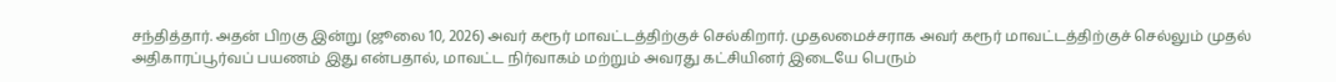சந்தித்தார். அதன் பிறகு இன்று (ஜூலை 10, 2026) அவர் கரூர் மாவட்டத்திற்குச் செல்கிறார். முதலமைச்சராக அவர் கரூர் மாவட்டத்திற்குச் செல்லும் முதல் அதிகாரப்பூர்வப் பயணம் இது என்பதால், மாவட்ட நிர்வாகம் மற்றும் அவரது கட்சியினர் இடையே பெரும்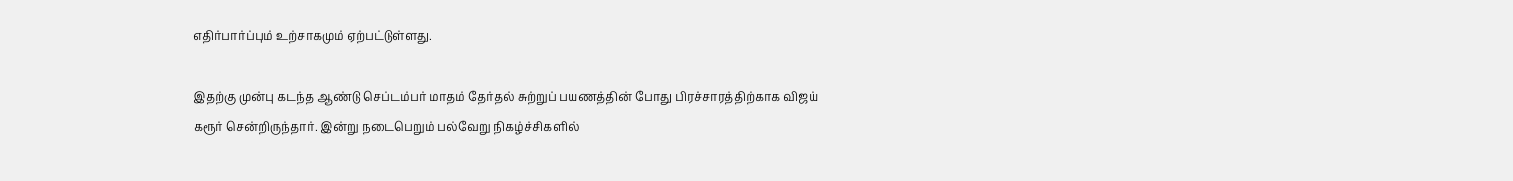எதிர்பார்ப்பும் உற்சாகமும் ஏற்பட்டுள்ளது.

இதற்கு முன்பு கடந்த ஆண்டு செப்டம்பர் மாதம் தேர்தல் சுற்றுப் பயணத்தின் போது பிரச்சாரத்திற்காக விஜய் கரூர் சென்றிருந்தார். இன்று நடைபெறும் பல்வேறு நிகழ்ச்சிகளில்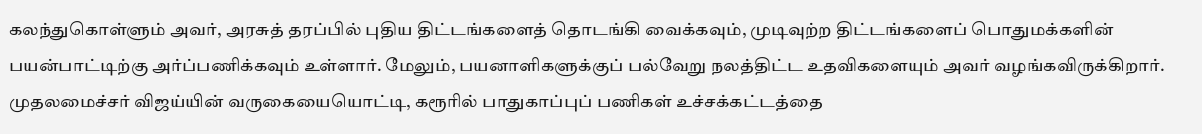கலந்துகொள்ளும் அவர், அரசுத் தரப்பில் புதிய திட்டங்களைத் தொடங்கி வைக்கவும், முடிவுற்ற திட்டங்களைப் பொதுமக்களின் பயன்பாட்டிற்கு அர்ப்பணிக்கவும் உள்ளார். மேலும், பயனாளிகளுக்குப் பல்வேறு நலத்திட்ட உதவிகளையும் அவர் வழங்கவிருக்கிறார்.
முதலமைச்சர் விஜய்யின் வருகையையொட்டி, கரூரில் பாதுகாப்புப் பணிகள் உச்சக்கட்டத்தை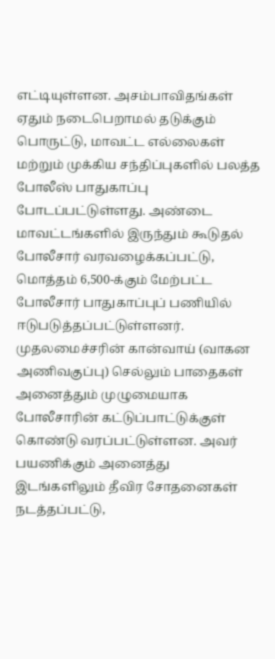எட்டியுள்ளன. அசம்பாவிதங்கள் ஏதும் நடைபெறாமல் தடுக்கும் பொருட்டு, மாவட்ட எல்லைகள் மற்றும் முக்கிய சந்திப்புகளில் பலத்த போலீஸ் பாதுகாப்பு போடப்பட்டுள்ளது. அண்டை மாவட்டங்களில் இருந்தும் கூடுதல் போலீசார் வரவழைக்கப்பட்டு, மொத்தம் 6,500-க்கும் மேற்பட்ட போலீசார் பாதுகாப்புப் பணியில் ஈடுபடுத்தப்பட்டுள்ளனர்.
முதலமைச்சரின் கான்வாய் (வாகன அணிவகுப்பு) செல்லும் பாதைகள் அனைத்தும் முழுமையாக போலீசாரின் கட்டுப்பாட்டுக்குள் கொண்டு வரப்பட்டுள்ளன. அவர் பயணிக்கும் அனைத்து இடங்களிலும் தீவிர சோதனைகள் நடத்தப்பட்டு,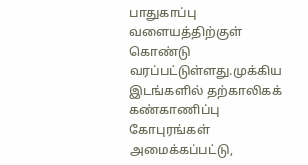பாதுகாப்பு வளையத்திற்குள் கொண்டு வரப்பட்டுள்ளது.முக்கிய இடங்களில் தற்காலிகக் கண்காணிப்பு கோபுரங்கள் அமைக்கப்பட்டு,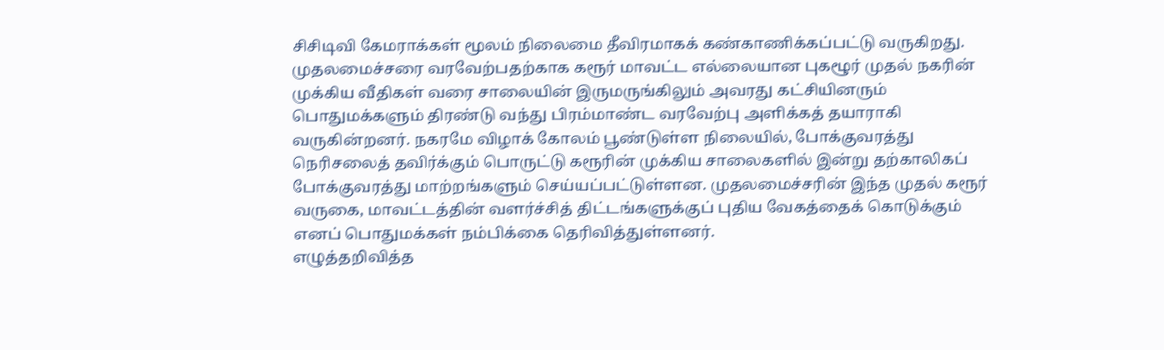சிசிடிவி கேமராக்கள் மூலம் நிலைமை தீவிரமாகக் கண்காணிக்கப்பட்டு வருகிறது.
முதலமைச்சரை வரவேற்பதற்காக கரூர் மாவட்ட எல்லையான புகழூர் முதல் நகரின் முக்கிய வீதிகள் வரை சாலையின் இருமருங்கிலும் அவரது கட்சியினரும் பொதுமக்களும் திரண்டு வந்து பிரம்மாண்ட வரவேற்பு அளிக்கத் தயாராகி வருகின்றனர். நகரமே விழாக் கோலம் பூண்டுள்ள நிலையில், போக்குவரத்து நெரிசலைத் தவிர்க்கும் பொருட்டு கரூரின் முக்கிய சாலைகளில் இன்று தற்காலிகப் போக்குவரத்து மாற்றங்களும் செய்யப்பட்டுள்ளன. முதலமைச்சரின் இந்த முதல் கரூர் வருகை, மாவட்டத்தின் வளர்ச்சித் திட்டங்களுக்குப் புதிய வேகத்தைக் கொடுக்கும் எனப் பொதுமக்கள் நம்பிக்கை தெரிவித்துள்ளனர்.
எழுத்தறிவித்த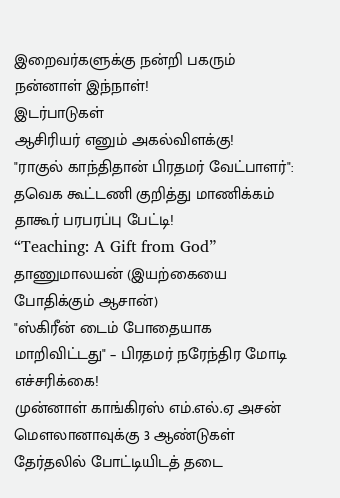இறைவர்களுக்கு நன்றி பகரும் நன்னாள் இந்நாள்!
இடர்பாடுகள்
ஆசிரியர் எனும் அகல்விளக்கு!
"ராகுல் காந்திதான் பிரதமர் வேட்பாளர்": தவெக கூட்டணி குறித்து மாணிக்கம் தாகூர் பரபரப்பு பேட்டி!
“Teaching: A Gift from God”
தாணுமாலயன் (இயற்கையை போதிக்கும் ஆசான்)
"ஸ்கிரீன் டைம் போதையாக மாறிவிட்டது" – பிரதமர் நரேந்திர மோடி எச்சரிக்கை!
முன்னாள் காங்கிரஸ் எம்.எல்.ஏ அசன் மௌலானாவுக்கு 3 ஆண்டுகள் தேர்தலில் போட்டியிடத் தடை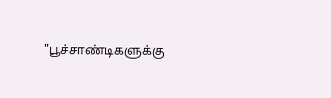"பூச்சாண்டிகளுக்கு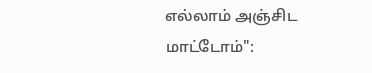எல்லாம் அஞ்சிட மாட்டோம்":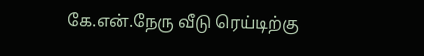கே.என்.நேரு வீடு ரெய்டிற்கு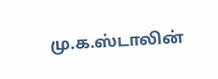மு.க.ஸ்டாலின்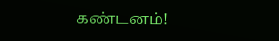கண்டனம்!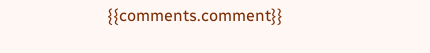{{comments.comment}}